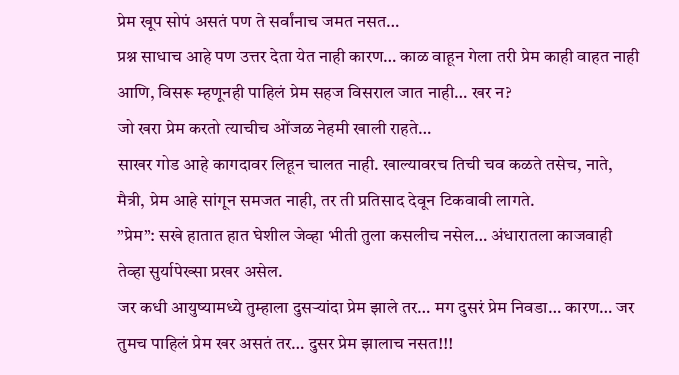प्रेम खूप सोपं असतं पण ते सर्वांनाच जमत नसत…
प्रश्न साधाच आहे पण उत्तर देता येत नाही कारण… काळ वाहून गेला तरी प्रेम काही वाहत नाही आणि, विसरू म्हणूनही पाहिलं प्रेम सहज विसराल जात नाही… खर न?
जो खरा प्रेम करतो त्याचीच ओंजळ नेहमी खाली राहते…
साखर गोड आहे कागदावर लिहून चालत नाही. खाल्यावरच तिची चव कळते तसेच, नाते, मैत्री, प्रेम आहे सांगून समजत नाही, तर ती प्रतिसाद देवून टिकवावी लागते.
”प्रेम”: सखे हातात हात घेशील जेव्हा भीती तुला कसलीच नसेल… अंधारातला काजवाही तेव्हा सुर्यापेख्सा प्रखर असेल.
जर कधी आयुष्यामध्ये तुम्हाला दुसऱ्यांदा प्रेम झाले तर… मग दुसरं प्रेम निवडा… कारण… जर तुमच पाहिलं प्रेम खर असतं तर… दुसर प्रेम झालाच नसत!!!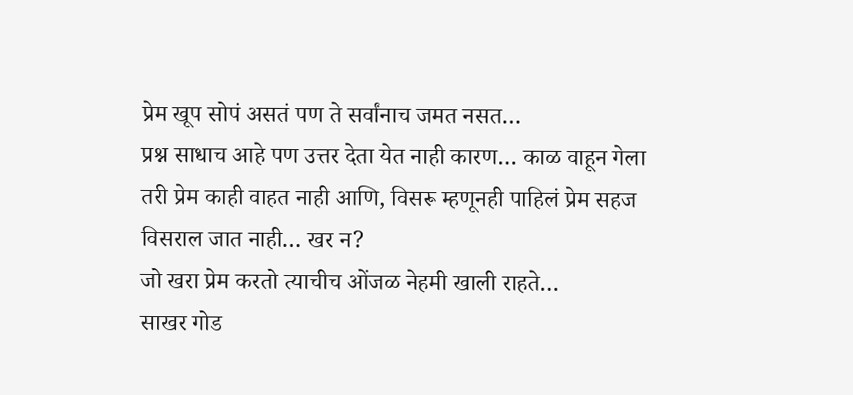प्रेम खूप सोपं असतं पण ते सर्वांनाच जमत नसत…
प्रश्न साधाच आहे पण उत्तर देता येत नाही कारण… काळ वाहून गेला तरी प्रेम काही वाहत नाही आणि, विसरू म्हणूनही पाहिलं प्रेम सहज विसराल जात नाही… खर न?
जो खरा प्रेम करतो त्याचीच ओंजळ नेहमी खाली राहते…
साखर गोड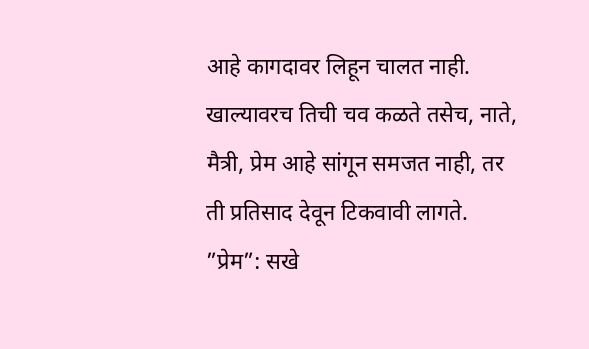आहे कागदावर लिहून चालत नाही. खाल्यावरच तिची चव कळते तसेच, नाते, मैत्री, प्रेम आहे सांगून समजत नाही, तर ती प्रतिसाद देवून टिकवावी लागते.
”प्रेम”: सखे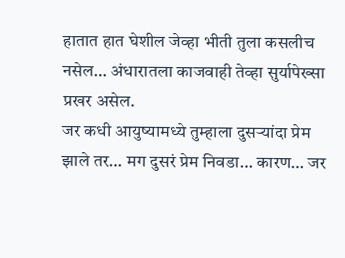हातात हात घेशील जेव्हा भीती तुला कसलीच नसेल… अंधारातला काजवाही तेव्हा सुर्यापेख्सा प्रखर असेल.
जर कधी आयुष्यामध्ये तुम्हाला दुसऱ्यांदा प्रेम झाले तर… मग दुसरं प्रेम निवडा… कारण… जर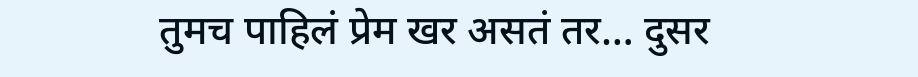तुमच पाहिलं प्रेम खर असतं तर… दुसर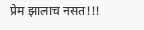प्रेम झालाच नसत!!!